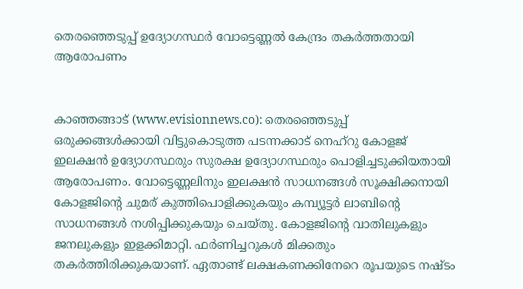തെരഞ്ഞെടുപ്പ് ഉദ്യോഗസ്ഥര്‍ വോട്ടെണ്ണല്‍ കേന്ദ്രം തകര്‍ത്തതായി ആരോപണം


കാഞ്ഞങ്ങാട് (www.evisionnews.co): തെരഞ്ഞെടുപ്പ് ഒരുക്കങ്ങള്‍ക്കായി വിട്ടുകൊടുത്ത പടന്നക്കാട് നെഹ്റു കോളജ് ഇലക്ഷന്‍ ഉദ്യോഗസ്ഥരും സുരക്ഷ ഉദ്യോഗസ്ഥരും പൊളിച്ചടുക്കിയതായി ആരോപണം. വോട്ടെണ്ണലിനും ഇലക്ഷന്‍ സാധനങ്ങള്‍ സൂക്ഷിക്കനായി കോളജിന്റെ ചുമര് കുത്തിപൊളിക്കുകയും കമ്പ്യൂട്ടര്‍ ലാബിന്റെ സാധനങ്ങള്‍ നശിപ്പിക്കുകയും ചെയ്തു. കോളജിന്റെ വാതിലുകളും ജനലുകളും ഇളക്കിമാറ്റി. ഫര്‍ണിച്ചറുകള്‍ മിക്കതും തകര്‍ത്തിരിക്കുകയാണ്. ഏതാണ്ട് ലക്ഷകണക്കിനേറെ രൂപയുടെ നഷ്ടം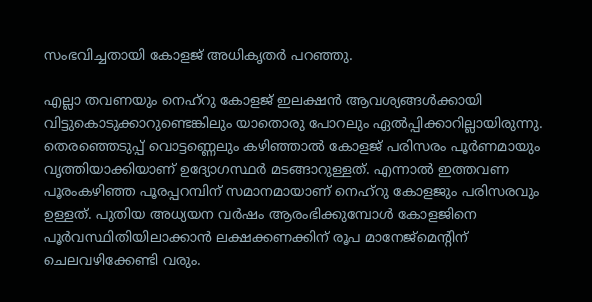സംഭവിച്ചതായി കോളജ് അധികൃതര്‍ പറഞ്ഞു.

എല്ലാ തവണയും നെഹ്റു കോളജ് ഇലക്ഷന്‍ ആവശ്യങ്ങള്‍ക്കായി വിട്ടുകൊടുക്കാറുണ്ടെങ്കിലും യാതൊരു പോറലും ഏല്‍പ്പിക്കാറില്ലായിരുന്നു. തെരഞ്ഞെടുപ്പ് വൊട്ടണ്ണെലും കഴിഞ്ഞാല്‍ കോളജ് പരിസരം പൂര്‍ണമായും വൃത്തിയാക്കിയാണ് ഉദ്യോഗസ്ഥര്‍ മടങ്ങാറുള്ളത്. എന്നാല്‍ ഇത്തവണ പൂരംകഴിഞ്ഞ പൂരപ്പറമ്പിന് സമാനമായാണ് നെഹ്‌റു കോളജും പരിസരവും ഉള്ളത്. പുതിയ അധ്യയന വര്‍ഷം ആരംഭിക്കുമ്പോള്‍ കോളജിനെ പൂര്‍വസ്ഥിതിയിലാക്കാന്‍ ലക്ഷക്കണക്കിന് രൂപ മാനേജ്‌മെന്റിന് ചെലവഴിക്കേണ്ടി വരും.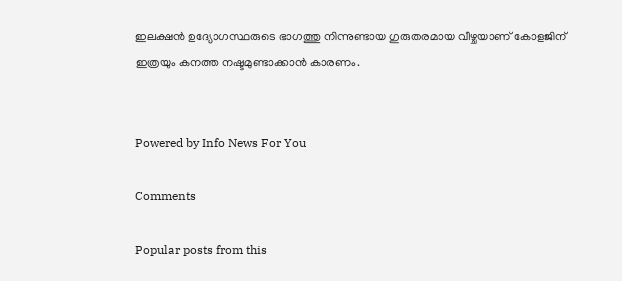ഇലക്ഷന്‍ ഉദ്യോഗസ്ഥരുടെ ഭാഗത്തു നിന്നുണ്ടായ ഗുരുതരമായ വീഴ്ചയാണ് കോളജിന് ഇത്രയും കനത്ത നഷ്ടമുണ്ടാക്കാന്‍ കാരണം.


Powered by Info News For You

Comments

Popular posts from this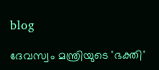blog

ദേവസ്വം മന്ത്രിയുടെ 'ഭക്തി'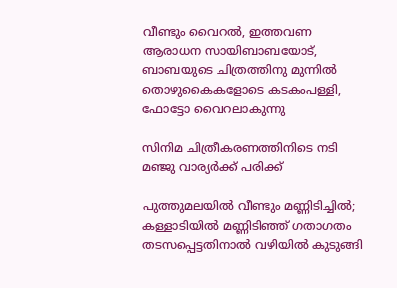വീണ്ടും വൈറല്‍, ഇത്തവണ ആരാധന സായിബാബയോട്, ബാബയുടെ ചിത്രത്തിനു മുന്നില്‍ തൊഴുകൈകളോടെ കടകംപള്ളി, ഫോട്ടോ വൈറലാകുന്നു

സിനിമ ചിത്രീകരണത്തിനിടെ നടി മഞ്ജു വാര്യര്‍ക്ക് പരിക്ക്

പുത്തുമലയില്‍ വീണ്ടും മണ്ണിടിച്ചില്‍; കള്ളാടിയില്‍ മണ്ണിടിഞ്ഞ് ഗതാഗതം തടസപ്പെട്ടതിനാല്‍ വഴിയില്‍ കുടുങ്ങി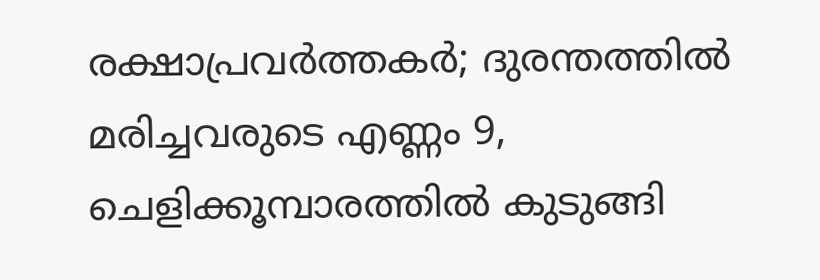രക്ഷാപ്രവര്‍ത്തകര്‍; ദുരന്തത്തില്‍ മരിച്ചവരുടെ എണ്ണം 9, ചെളിക്കൂമ്പാരത്തില്‍ കുടുങ്ങി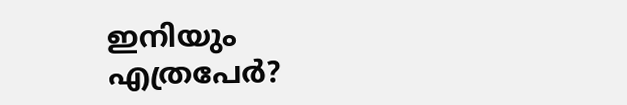ഇനിയും എത്രപേര്‍?